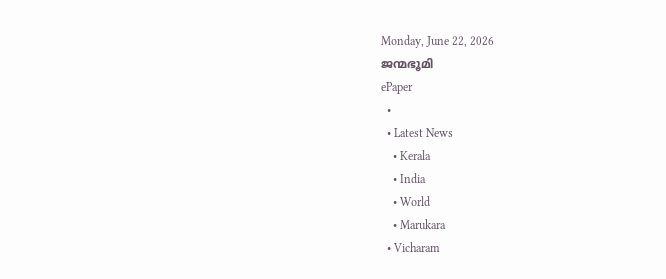Monday, June 22, 2026
ജന്മഭൂമി
ePaper
  •
  • Latest News
    • Kerala
    • India
    • World
    • Marukara
  • Vicharam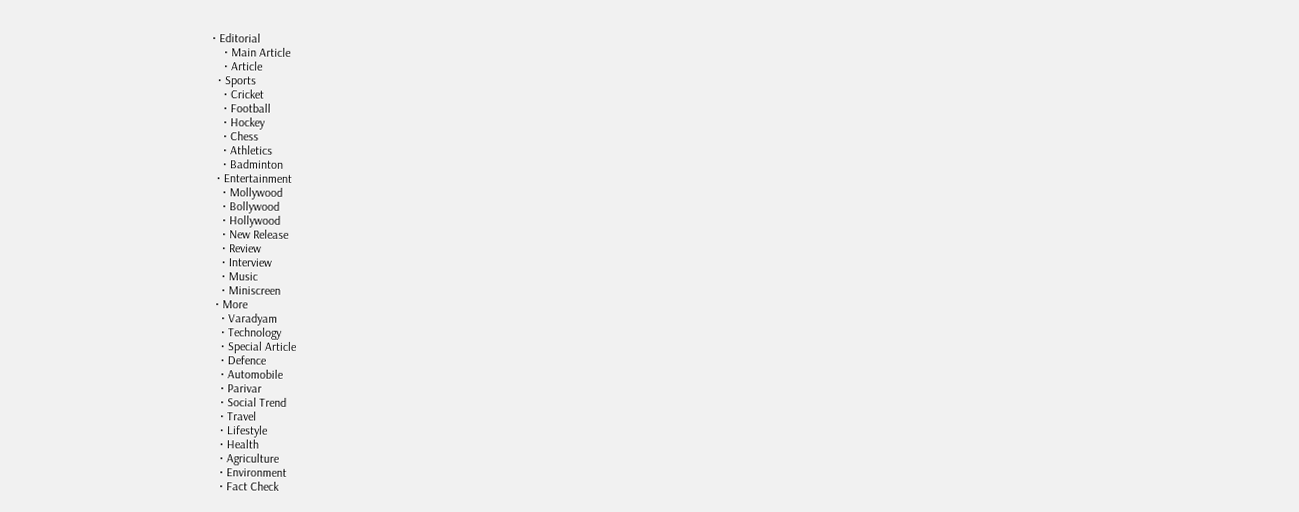• Editorial
    • Main Article
    • Article
  • Sports
    • Cricket
    • Football
    • Hockey
    • Chess
    • Athletics
    • Badminton
  • Entertainment
    • Mollywood
    • Bollywood
    • Hollywood
    • New Release
    • Review
    • Interview
    • Music
    • Miniscreen
  • More
    • Varadyam
    • Technology
    • Special Article
    • Defence
    • Automobile
    • Parivar
    • Social Trend
    • Travel
    • Lifestyle
    • Health
    • Agriculture
    • Environment
    • Fact Check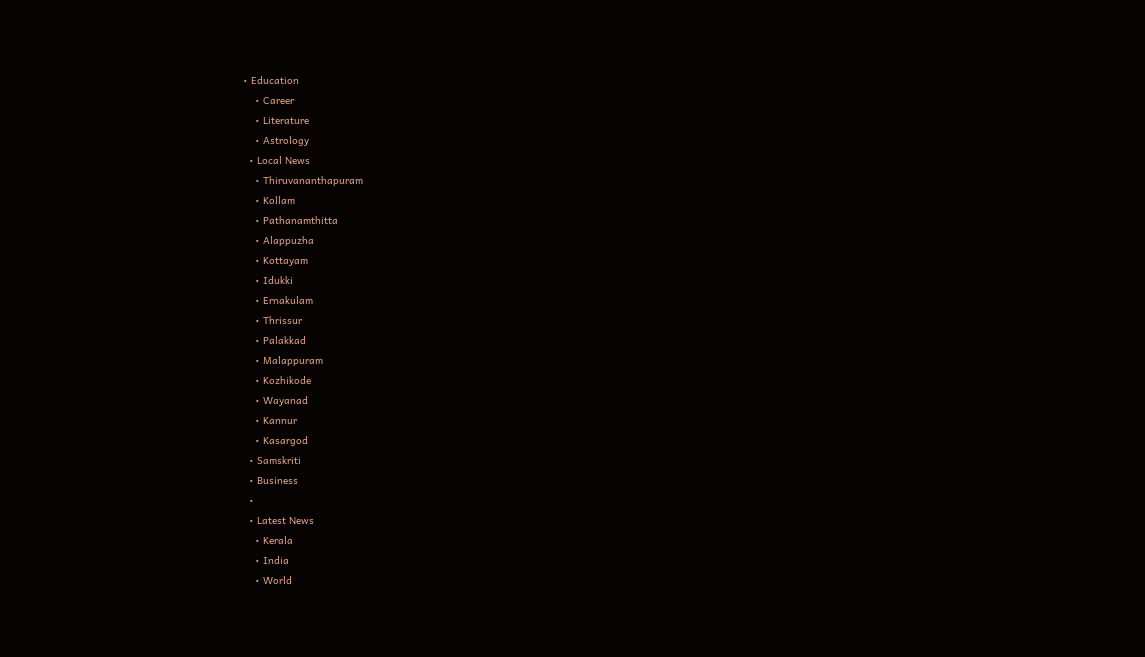• Education
    • Career
    • Literature
    • Astrology
  • Local News
    • Thiruvananthapuram
    • Kollam
    • Pathanamthitta
    • Alappuzha
    • Kottayam
    • Idukki
    • Ernakulam
    • Thrissur
    • Palakkad
    • Malappuram
    • Kozhikode
    • Wayanad
    • Kannur
    • Kasargod
  • Samskriti
  • Business
  •
  • Latest News
    • Kerala
    • India
    • World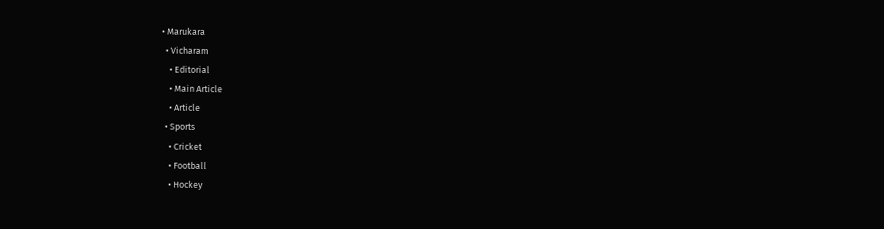• Marukara
  • Vicharam
    • Editorial
    • Main Article
    • Article
  • Sports
    • Cricket
    • Football
    • Hockey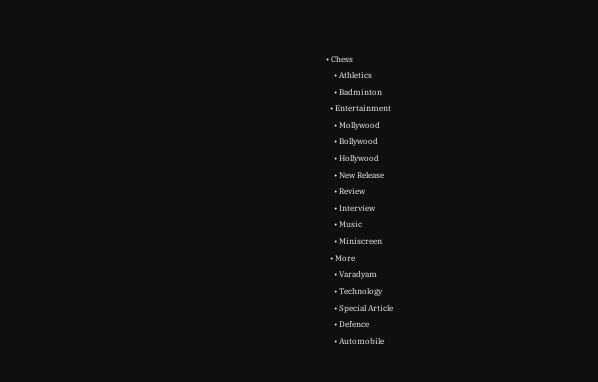• Chess
    • Athletics
    • Badminton
  • Entertainment
    • Mollywood
    • Bollywood
    • Hollywood
    • New Release
    • Review
    • Interview
    • Music
    • Miniscreen
  • More
    • Varadyam
    • Technology
    • Special Article
    • Defence
    • Automobile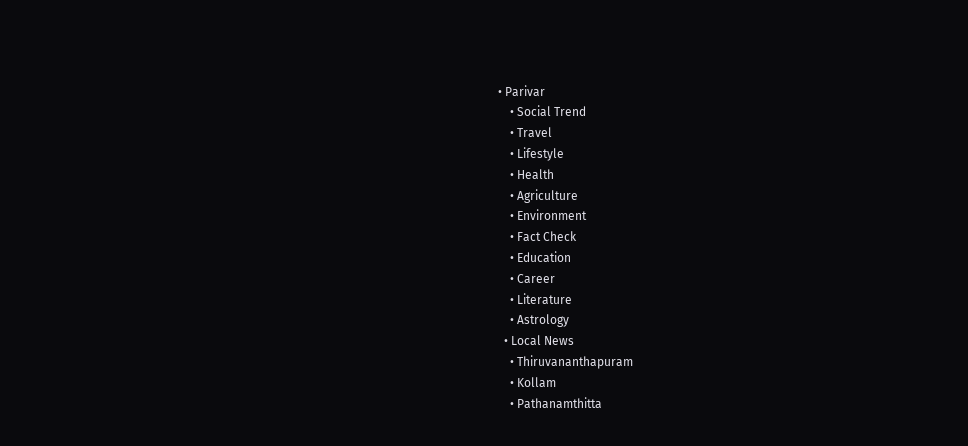• Parivar
    • Social Trend
    • Travel
    • Lifestyle
    • Health
    • Agriculture
    • Environment
    • Fact Check
    • Education
    • Career
    • Literature
    • Astrology
  • Local News
    • Thiruvananthapuram
    • Kollam
    • Pathanamthitta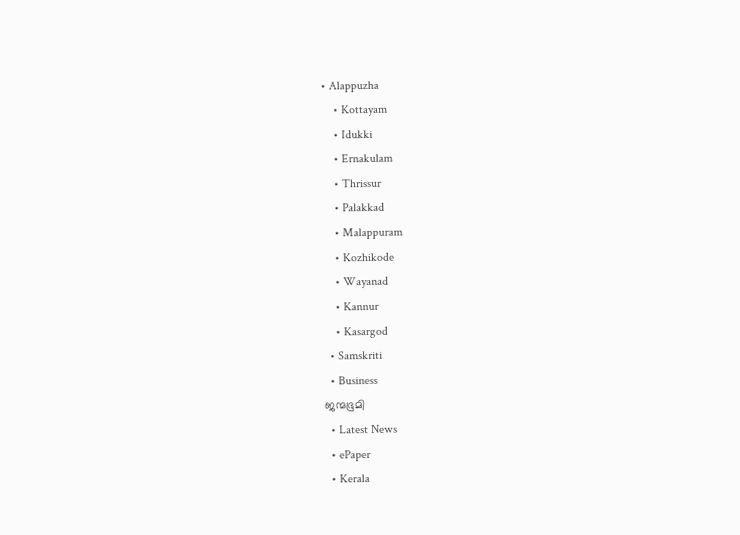• Alappuzha
    • Kottayam
    • Idukki
    • Ernakulam
    • Thrissur
    • Palakkad
    • Malappuram
    • Kozhikode
    • Wayanad
    • Kannur
    • Kasargod
  • Samskriti
  • Business
ജന്മഭൂമി
  • Latest News
  • ePaper
  • Kerala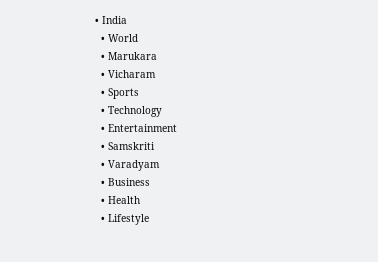• India
  • World
  • Marukara
  • Vicharam
  • Sports
  • Technology
  • Entertainment
  • Samskriti
  • Varadyam
  • Business
  • Health
  • Lifestyle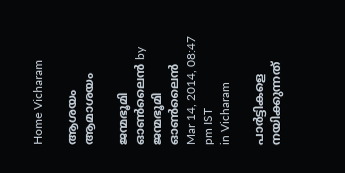Home Vicharam

ആശയം ആമാശയം

ജന്മഭൂമി ഓണ്‍ലൈന്‍ by ജന്മഭൂമി ഓണ്‍ലൈന്‍
Mar 14, 2014, 08:47 pm IST
in Vicharam

പാര്‍ട്ടികളെ നയിക്കുന്നത്‌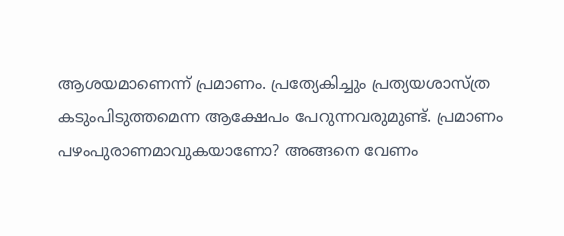ആശയമാണെന്ന്‌ പ്രമാണം. പ്രത്യേകിച്ചും പ്രത്യയശാസ്ത്ര കടുംപിടുത്തമെന്ന ആക്ഷേപം പേറുന്നവരുമുണ്ട്‌. പ്രമാണം പഴംപുരാണമാവുകയാണോ? അങ്ങനെ വേണം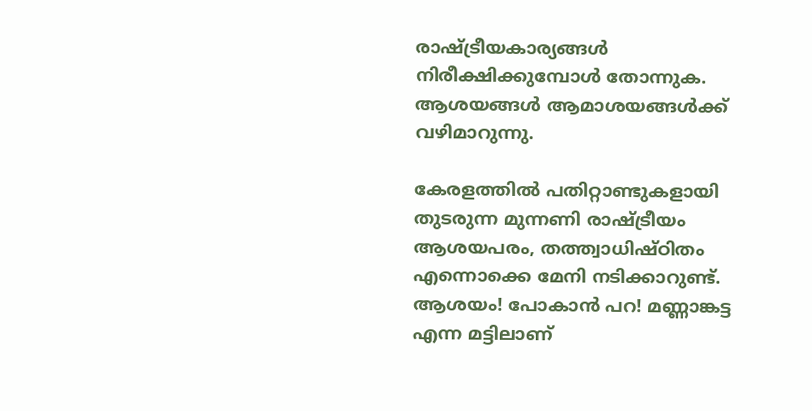രാഷ്‌ട്രീയകാര്യങ്ങള്‍ നിരീക്ഷിക്കുമ്പോള്‍ തോന്നുക. ആശയങ്ങള്‍ ആമാശയങ്ങള്‍ക്ക്‌ വഴിമാറുന്നു.

കേരളത്തില്‍ പതിറ്റാണ്ടുകളായി തുടരുന്ന മുന്നണി രാഷ്‌ട്രീയം ആശയപരം, തത്ത്വാധിഷ്ഠിതം എന്നൊക്കെ മേനി നടിക്കാറുണ്ട്‌. ആശയം! പോകാന്‍ പറ! മണ്ണാങ്കട്ട എന്ന മട്ടിലാണ്‌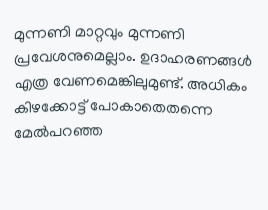മുന്നണി മാറ്റവും മുന്നണി പ്രവേശനുമെല്ലാം. ഉദാഹരണങ്ങള്‍ എത്ര വേണമെങ്കിലുമുണ്ട്‌. അധികം കിഴക്കോട്ട്‌ പോകാതെതന്നെ മേല്‍പറഞ്ഞ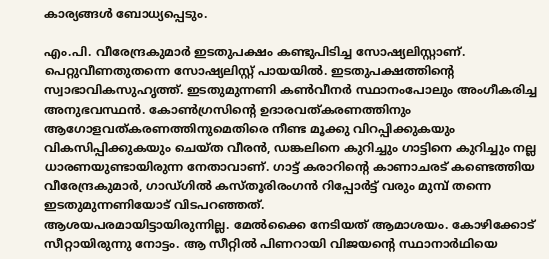കാര്യങ്ങള്‍ ബോധ്യപ്പെടും.

എം.പി. വീരേന്ദ്രകുമാര്‍ ഇടതുപക്ഷം കണ്ടുപിടിച്ച സോഷ്യലിസ്റ്റാണ്‌. പെറ്റുവീണതുതന്നെ സോഷ്യലിസ്റ്റ്‌ പായയില്‍. ഇടതുപക്ഷത്തിന്റെ സ്വാഭാവികസുഹൃത്ത്‌. ഇടതുമുന്നണി കണ്‍വീനര്‍ സ്ഥാനംപോലും അംഗീകരിച്ച അനുഭവസ്ഥന്‍. കോണ്‍ഗ്രസിന്റെ ഉദാരവത്കരണത്തിനും ആഗോളവത്കരണത്തിനുമെതിരെ നീണ്ട മൂക്കു വിറപ്പിക്കുകയും വികസിപ്പിക്കുകയും ചെയ്ത വീരന്‍, ഡങ്കലിനെ കുറിച്ചും ഗാട്ടിനെ കുറിച്ചും നല്ല ധാരണയുണ്ടായിരുന്ന നേതാവാണ്‌. ഗാട്ട്‌ കരാറിന്റെ കാണാചരട്‌ കണ്ടെത്തിയ വീരേന്ദ്രകുമാര്‍, ഗാഡ്ഗില്‍ കസ്തൂരിരംഗന്‍ റിപ്പോര്‍ട്ട്‌ വരും മുമ്പ്‌ തന്നെ ഇടതുമുന്നണിയോട്‌ വിടപറഞ്ഞത്‌.
ആശയപരമായിട്ടായിരുന്നില്ല. മേല്‍ക്കൈ നേടിയത്‌ ആമാശയം. കോഴിക്കോട്‌ സീറ്റായിരുന്നു നോട്ടം. ആ സീറ്റില്‍ പിണറായി വിജയന്റെ സ്ഥാനാര്‍ഥിയെ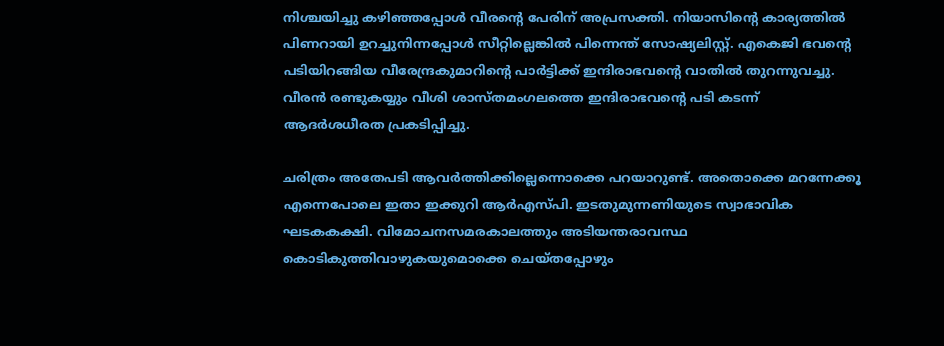നിശ്ചയിച്ചു കഴിഞ്ഞപ്പോള്‍ വീരന്റെ പേരിന്‌ അപ്രസക്തി. നിയാസിന്റെ കാര്യത്തില്‍ പിണറായി ഉറച്ചുനിന്നപ്പോള്‍ സീറ്റില്ലെങ്കില്‍ പിന്നെന്ത്‌ സോഷ്യലിസ്റ്റ്‌. എകെജി ഭവന്റെ പടിയിറങ്ങിയ വീരേന്ദ്രകുമാറിന്റെ പാര്‍ട്ടിക്ക്‌ ഇന്ദിരാഭവന്റെ വാതില്‍ തുറന്നുവച്ചു. വീരന്‍ രണ്ടുകയ്യും വീശി ശാസ്തമംഗലത്തെ ഇന്ദിരാഭവന്റെ പടി കടന്ന്‌ ആദര്‍ശധീരത പ്രകടിപ്പിച്ചു.

ചരിത്രം അതേപടി ആവര്‍ത്തിക്കില്ലെന്നൊക്കെ പറയാറുണ്ട്‌. അതൊക്കെ മറന്നേക്കൂ എന്നെപോലെ ഇതാ ഇക്കുറി ആര്‍എസ്പി. ഇടതുമുന്നണിയുടെ സ്വാഭാവിക ഘടകകക്ഷി. വിമോചനസമരകാലത്തും അടിയന്തരാവസ്ഥ കൊടികുത്തിവാഴുകയുമൊക്കെ ചെയ്തപ്പോഴും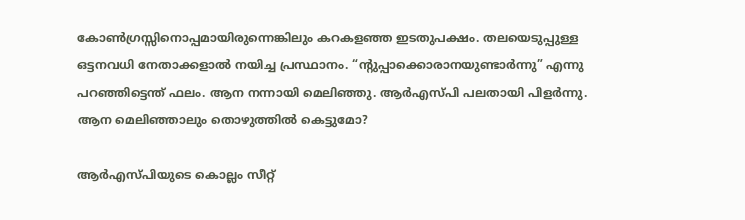കോണ്‍ഗ്രസ്സിനൊപ്പമായിരുന്നെങ്കിലും കറകളഞ്ഞ ഇടതുപക്ഷം. തലയെടുപ്പുള്ള ഒട്ടനവധി നേതാക്കളാല്‍ നയിച്ച പ്രസ്ഥാനം. “ന്റുപ്പാക്കൊരാനയുണ്ടാര്‍ന്നു” എന്നു പറഞ്ഞിട്ടെന്ത്‌ ഫലം. ആന നന്നായി മെലിഞ്ഞു. ആര്‍എസ്പി പലതായി പിളര്‍ന്നു. ആന മെലിഞ്ഞാലും തൊഴുത്തില്‍ കെട്ടുമോ?

ആര്‍എസ്പിയുടെ കൊല്ലം സീറ്റ്‌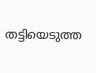തട്ടിയെടുത്ത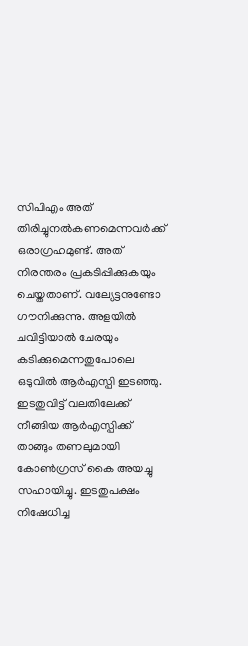സിപിഎം അത്‌ തിരിച്ചുനല്‍കണമെന്നവര്‍ക്ക്‌ ഒരാഗ്രഹമുണ്ട്‌. അത്‌ നിരന്തരം പ്രകടിപ്പിക്കുകയും ചെയ്തതാണ്‌. വല്യേട്ടനുണ്ടോ ഗൗനിക്കുന്നു. അളയില്‍ ചവിട്ടിയാല്‍ ചേരയും കടിക്കുമെന്നതുപോലെ ഒടുവില്‍ ആര്‍എസ്പി ഇടഞ്ഞു. ഇടതുവിട്ട്‌ വലതിലേക്ക്‌ നീങ്ങിയ ആര്‍എസ്പിക്ക്‌ താങ്ങും തണലുമായി കോണ്‍ഗ്രസ്‌ കൈ അയച്ചു സഹായിച്ചു. ഇടതുപക്ഷം നിഷേധിച്ച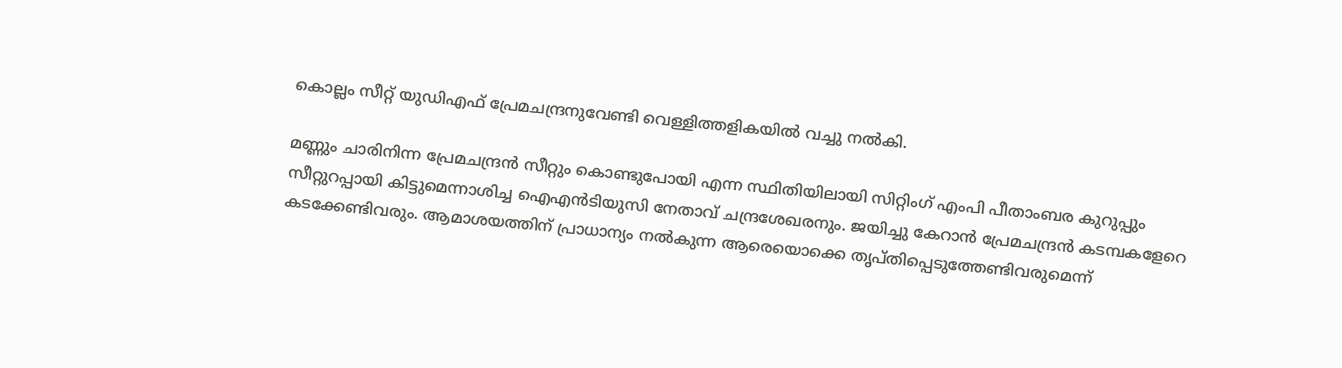കൊല്ലം സീറ്റ്‌ യുഡിഎഫ്‌ പ്രേമചന്ദ്രനുവേണ്ടി വെള്ളിത്തളികയില്‍ വച്ചു നല്‍കി.

മണ്ണും ചാരിനിന്ന പ്രേമചന്ദ്രന്‍ സീറ്റും കൊണ്ടുപോയി എന്ന സ്ഥിതിയിലായി സിറ്റിംഗ്‌ എംപി പീതാംബര കുറുപ്പും സീറ്റുറപ്പായി കിട്ടുമെന്നാശിച്ച ഐഎന്‍ടിയുസി നേതാവ്‌ ചന്ദ്രശേഖരനും. ജയിച്ചു കേറാന്‍ പ്രേമചന്ദ്രന്‍ കടമ്പകളേറെ കടക്കേണ്ടിവരും. ആമാശയത്തിന്‌ പ്രാധാന്യം നല്‍കുന്ന ആരെയൊക്കെ തൃപ്തിപ്പെടുത്തേണ്ടിവരുമെന്ന്‌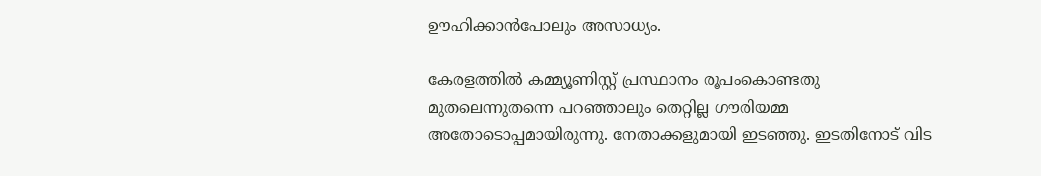ഊഹിക്കാന്‍പോലും അസാധ്യം.

കേരളത്തില്‍ കമ്മ്യൂണിസ്റ്റ്‌ പ്രസ്ഥാനം രൂപംകൊണ്ടതു മുതലെന്നുതന്നെ പറഞ്ഞാലും തെറ്റില്ല ഗൗരിയമ്മ അതോടൊപ്പമായിരുന്നു. നേതാക്കളുമായി ഇടഞ്ഞു. ഇടതിനോട്‌ വിട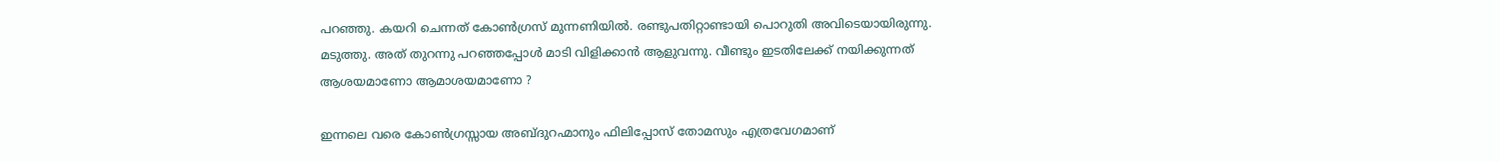പറഞ്ഞു. കയറി ചെന്നത്‌ കോണ്‍ഗ്രസ്‌ മുന്നണിയില്‍. രണ്ടുപതിറ്റാണ്ടായി പൊറുതി അവിടെയായിരുന്നു. മടുത്തു. അത്‌ തുറന്നു പറഞ്ഞപ്പോള്‍ മാടി വിളിക്കാന്‍ ആളുവന്നു. വീണ്ടും ഇടതിലേക്ക്‌ നയിക്കുന്നത്‌ ആശയമാണോ ആമാശയമാണോ ?

ഇന്നലെ വരെ കോണ്‍ഗ്രസ്സായ അബ്ദുറഹ്മാനും ഫിലിപ്പോസ്‌ തോമസും എത്രവേഗമാണ്‌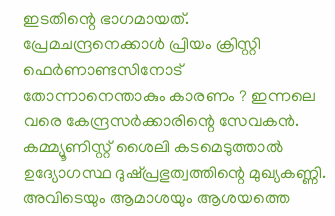ഇടതിന്റെ ഭാഗമായത്‌. പ്രേമചന്ദ്രനെക്കാള്‍ പ്രിയം ക്രിസ്റ്റി ഫെര്‍ണാണ്ടസിനോട്‌ തോന്നാനെന്താകും കാരണം ? ഇന്നലെ വരെ കേന്ദ്രസര്‍ക്കാരിന്റെ സേവകന്‍. കമ്മ്യൂണിസ്റ്റ്‌ ശൈലി കടമെടുത്താല്‍ ഉദ്യോഗസ്ഥ ദുഷ്പ്രഭുത്വത്തിന്റെ മുഖ്യകണ്ണി. അവിടെയും ആമാശയും ആശയത്തെ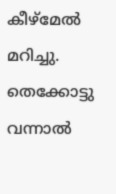കീഴ്മേല്‍ മറിച്ചു. തെക്കോട്ടു വന്നാല്‍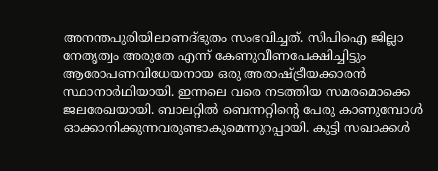അനന്തപുരിയിലാണദ്ഭുതം സംഭവിച്ചത്‌. സിപിഐ ജില്ലാ നേതൃത്വം അരുതേ എന്ന്‌ കേണുവീണപേക്ഷിച്ചിട്ടും ആരോപണവിധേയനായ ഒരു അരാഷ്‌ട്രീയക്കാരന്‍ സ്ഥാനാര്‍ഥിയായി. ഇന്നലെ വരെ നടത്തിയ സമരമൊക്കെ ജലരേഖയായി. ബാലറ്റില്‍ ബെന്നറ്റിന്റെ പേരു കാണുമ്പോള്‍ ഓക്കാനിക്കുന്നവരുണ്ടാകുമെന്നുറപ്പായി. കുട്ടി സഖാക്കള്‍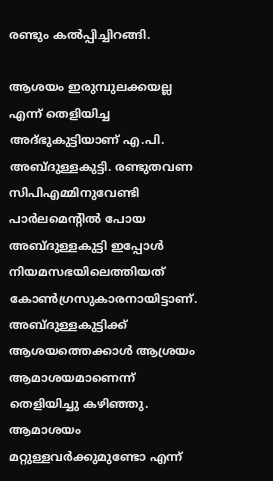രണ്ടും കല്‍പ്പിച്ചിറങ്ങി.

ആശയം ഇരുമ്പുലക്കയല്ല എന്ന്‌ തെളിയിച്ച അദ്ഭുകുട്ടിയാണ്‌ എ.പി. അബ്ദുള്ളകുട്ടി. രണ്ടുതവണ സിപിഎമ്മിനുവേണ്ടി പാര്‍ലമെന്റില്‍ പോയ അബ്ദുള്ളകുട്ടി ഇപ്പോള്‍ നിയമസഭയിലെത്തിയത്‌ കോണ്‍ഗ്രസുകാരനായിട്ടാണ്‌. അബ്ദുള്ളകുട്ടിക്ക്‌ ആശയത്തെക്കാള്‍ ആശ്രയം ആമാശയമാണെന്ന്‌ തെളിയിച്ചു കഴിഞ്ഞു. ആമാശയം മറ്റുള്ളവര്‍ക്കുമുണ്ടോ എന്ന്‌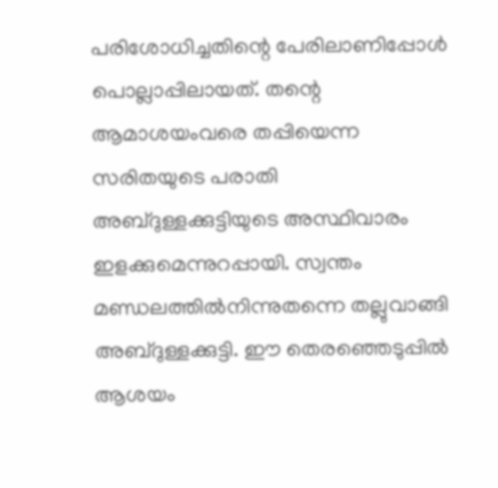പരിശോധിച്ചതിന്റെ പേരിലാണിപ്പോള്‍ പൊല്ലാപ്പിലായത്‌. തന്റെ ആമാശയംവരെ തപ്പിയെന്ന സരിതയുടെ പരാതി അബ്ദുള്ളക്കുട്ടിയുടെ അസ്ഥിവാരം ഇളക്കുമെന്നുറപ്പായി. സ്വന്തം മണ്ഡലത്തില്‍നിന്നുതന്നെ തല്ലുവാങ്ങി അബ്ദുള്ളക്കുട്ടി. ഈ തെരഞ്ഞെടുപ്പില്‍ ആശയം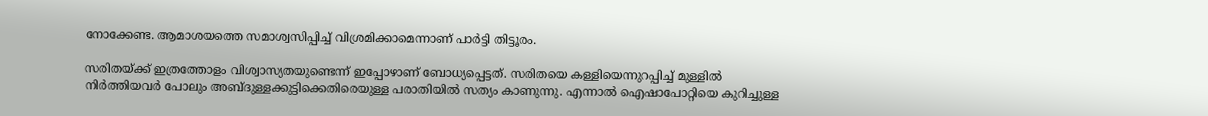നോക്കേണ്ട. ആമാശയത്തെ സമാശ്വസിപ്പിച്ച്‌ വിശ്രമിക്കാമെന്നാണ്‌ പാര്‍ട്ടി തിട്ടൂരം.

സരിതയ്‌ക്ക്‌ ഇത്രത്തോളം വിശ്വാസ്യതയുണ്ടെന്ന്‌ ഇപ്പോഴാണ്‌ ബോധ്യപ്പെട്ടത്‌. സരിതയെ കള്ളിയെന്നുറപ്പിച്ച്‌ മുള്ളില്‍ നിര്‍ത്തിയവര്‍ പോലും അബ്ദുള്ളക്കുട്ടിക്കെതിരെയുള്ള പരാതിയില്‍ സത്യം കാണുന്നു. എന്നാല്‍ ഐഷാപോറ്റിയെ കുറിച്ചുള്ള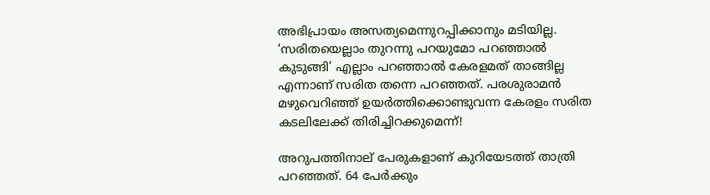അഭിപ്രായം അസത്യമെന്നുറപ്പിക്കാനും മടിയില്ല. ‘സരിതയെല്ലാം തുറന്നു പറയുമോ പറഞ്ഞാല്‍ കുടുങ്ങി’ എല്ലാം പറഞ്ഞാല്‍ കേരളമത്‌ താങ്ങില്ല എന്നാണ്‌ സരിത തന്നെ പറഞ്ഞത്‌. പരശുരാമന്‍ മഴുവെറിഞ്ഞ്‌ ഉയര്‍ത്തിക്കൊണ്ടുവന്ന കേരളം സരിത കടലിലേക്ക്‌ തിരിച്ചിറക്കുമെന്ന്‌!

അറുപത്തിനാല്‌ പേരുകളാണ്‌ കുറിയേടത്ത്‌ താത്രി പറഞ്ഞത്‌. 64 പേര്‍ക്കും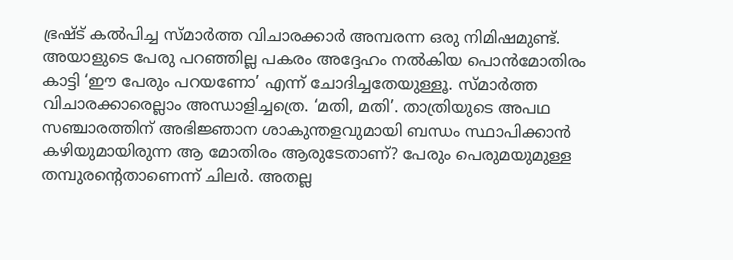ഭ്രഷ്ട്‌ കല്‍പിച്ച സ്മാര്‍ത്ത വിചാരക്കാര്‍ അമ്പരന്ന ഒരു നിമിഷമുണ്ട്‌. അയാളുടെ പേരു പറഞ്ഞില്ല പകരം അദ്ദേഹം നല്‍കിയ പൊന്‍മോതിരം കാട്ടി ‘ഈ പേരും പറയണോ’ എന്ന്‌ ചോദിച്ചതേയുള്ളൂ. സ്മാര്‍ത്ത വിചാരക്കാരെല്ലാം അന്ധാളിച്ചത്രെ. ‘മതി, മതി’. താത്രിയുടെ അപഥ സഞ്ചാരത്തിന്‌ അഭിജ്ഞാന ശാകുന്തളവുമായി ബന്ധം സ്ഥാപിക്കാന്‍ കഴിയുമായിരുന്ന ആ മോതിരം ആരുടേതാണ്‌? പേരും പെരുമയുമുള്ള തമ്പുരന്റെതാണെന്ന്‌ ചിലര്‍. അതല്ല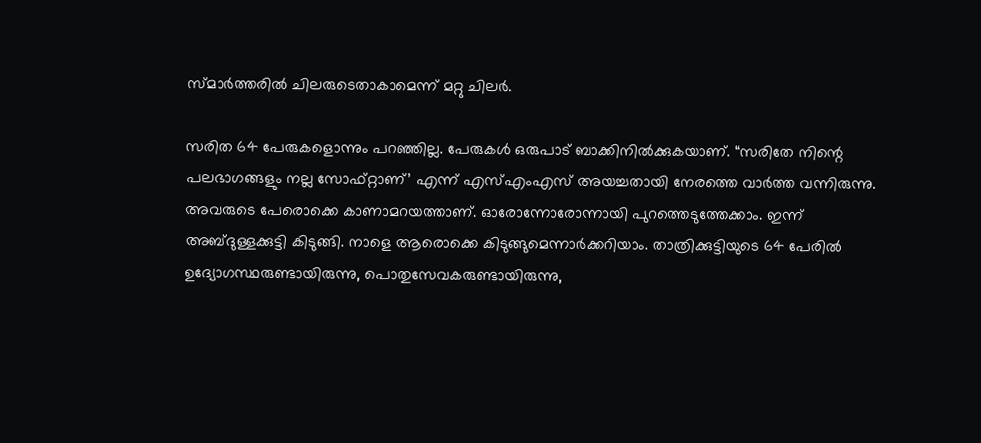സ്മാര്‍ത്തരില്‍ ചിലരുടെതാകാമെന്ന്‌ മറ്റു ചിലര്‍.

സരിത 64 പേരുകളൊന്നും പറഞ്ഞില്ല. പേരുകള്‍ ഒരുപാട്‌ ബാക്കിനില്‍ക്കുകയാണ്‌. “സരിതേ നിന്റെ പലഭാഗങ്ങളും നല്ല സോഫ്റ്റാണ്‌’ എന്ന്‌ എസ്‌എംഎസ്‌ അയച്ചതായി നേരത്തെ വാര്‍ത്ത വന്നിരുന്നു. അവരുടെ പേരൊക്കെ കാണാമറയത്താണ്‌. ഓരോന്നോരോന്നായി പുറത്തെടുത്തേക്കാം. ഇന്ന്‌ അബ്ദുള്ളക്കുട്ടി കിടുങ്ങി. നാളെ ആരൊക്കെ കിടുങ്ങുമെന്നാര്‍ക്കറിയാം. താത്രിക്കുട്ടിയുടെ 64 പേരില്‍ ഉദ്യോഗസ്ഥരുണ്ടായിരുന്നു, പൊതുസേവകരുണ്ടായിരുന്നു,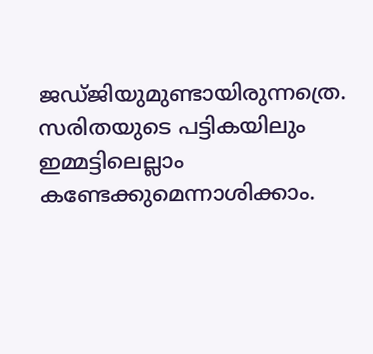ജഡ്ജിയുമുണ്ടായിരുന്നത്രെ. സരിതയുടെ പട്ടികയിലും ഇമ്മട്ടിലെല്ലാം കണ്ടേക്കുമെന്നാശിക്കാം.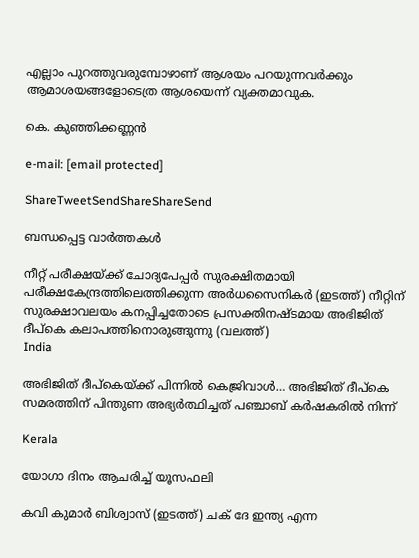എല്ലാം പുറത്തുവരുമ്പോഴാണ്‌ ആശയം പറയുന്നവര്‍ക്കും ആമാശയങ്ങളോടെത്ര ആശയെന്ന്‌ വ്യക്തമാവുക.

കെ. കുഞ്ഞിക്കണ്ണന്‍

e-mail: [email protected]

ShareTweetSendShareShareSend

ബന്ധപ്പെട്ട വാര്‍ത്തകള്‍

നീറ്റ് പരീക്ഷയ്ക്ക് ചോദ്യപേപ്പര്‍ സുരക്ഷിതമായി പരീക്ഷകേന്ദ്രത്തിലെത്തിക്കുന്ന അര്‍ധസൈനികര്‍ (ഇടത്ത്) നീറ്റിന് സുരക്ഷാവലയം കനപ്പിച്ചതോടെ പ്രസക്തിനഷ്ടമായ അഭിജിത് ദീപ്കെ കലാപത്തിനൊരുങ്ങുന്നു (വലത്ത്)
India

അഭിജിത് ദീപ്കെയ്‌ക്ക് പിന്നില്‍ കെജ്രിവാള്‍… അഭിജിത് ദീപ്കെ സമരത്തിന് പിന്തുണ അഭ്യര്‍ത്ഥിച്ചത് പഞ്ചാബ് കര്‍ഷകരില്‍ നിന്ന്

Kerala

യോഗാ ദിനം ആചരിച്ച് യൂസഫലി

കവി കുമാര്‍ ബിശ്വാസ് (ഇടത്ത്) ചക് ദേ ഇന്ത്യ എന്ന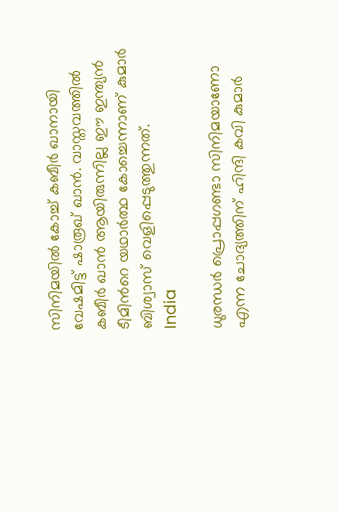സിനിമയില്‍ കോച്ച് കബീര്‍ ഖാനായി വേഷമിട്ട് ഷാരൂഖ് ഖാന്‍. വാസ്തവത്തില്‍ കബീര്‍ ഖാന്‍ ആയിരുന്നില്ല ഈ ഇന്ത്യന്‍ ടീമിന്‍റെ യഥാര്‍ത്ഥ കോച്ചെന്നാണ് കുമാര്‍ ബിശ്വാസ് വെളിപ്പെടുത്തുന്നത്.
India

ധുരന്ധര്‍ പ്രൊപ്പഗണ്ടാ സിനിമയാണോ എന്ന ചോദ്യത്തിന് ഹിന്ദി കവി കുമാര്‍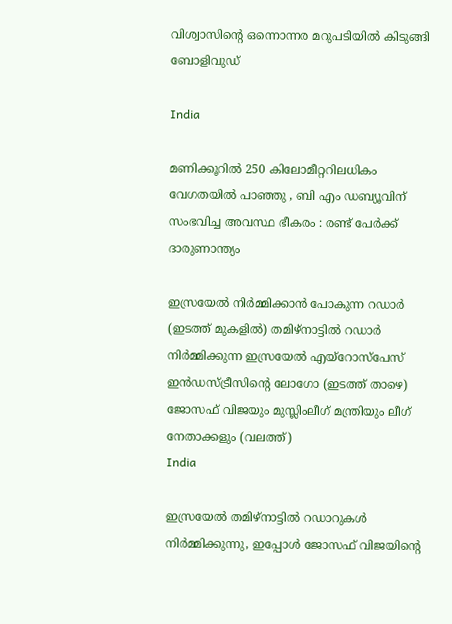വിശ്വാസിന്റെ ഒന്നൊന്നര മറുപടിയില്‍ കിടുങ്ങി ബോളിവുഡ്

India

മണിക്കൂറിൽ 250 കിലോമീറ്ററിലധികം വേഗതയിൽ പാഞ്ഞു , ബി എം ഡബ്യൂവിന് സംഭവിച്ച അവസ്ഥ ഭീകരം : രണ്ട് പേർക്ക് ദാരുണാന്ത്യം

ഇസ്രയേല്‍ നിര്‍മ്മിക്കാന്‍ പോകുന്ന റഡാര്‍ (ഇടത്ത് മുകളില്‍) തമിഴ്നാട്ടില്‍ റഡാര്‍ നിര്‍മ്മിക്കുന്ന ഇസ്രയേല്‍ എയ്റോസ്പേസ് ഇന്‍ഡസ്ട്രീസിന്‍റെ ലോഗോ (ഇടത്ത് താഴെ) ജോസഫ് വിജയും മുസ്ലിംലീഗ് മന്ത്രിയും ലീഗ് നേതാക്കളും (വലത്ത്)
India

ഇസ്രയേല്‍ തമിഴ്നാട്ടില്‍ റഡാറുകള്‍ നിര്‍മ്മിക്കുന്നു, ഇപ്പോള്‍ ജോസഫ് വിജയിന്റെ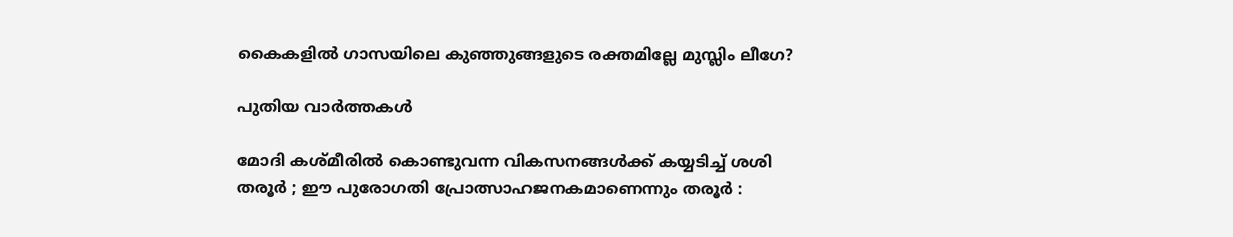കൈകളില്‍ ഗാസയിലെ കുഞ്ഞുങ്ങളുടെ രക്തമില്ലേ മുസ്ലിം ലീഗേ?

പുതിയ വാര്‍ത്തകള്‍

മോദി കശ്മീരിൽ കൊണ്ടുവന്ന വികസനങ്ങൾക്ക് കയ്യടിച്ച് ശശി തരൂർ ; ഈ പുരോഗതി പ്രോത്സാഹജനകമാണെന്നും തരൂർ :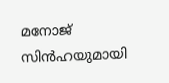മനോജ് സിൻഹയുമായി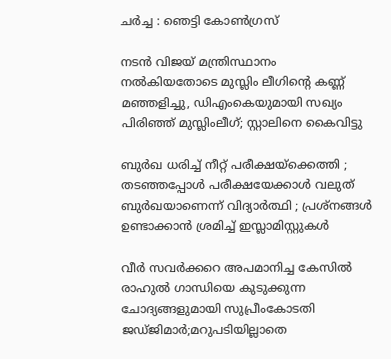ചർച്ച : ഞെട്ടി കോൺഗ്രസ്

നടന്‍ വിജയ് മന്ത്രിസ്ഥാനം നല്‍കിയതോടെ മുസ്ലിം ലീഗിന്റെ കണ്ണ് മഞ്ഞളിച്ചു, ഡിഎംകെയുമായി സഖ്യം പിരിഞ്ഞ് മുസ്ലിംലീഗ്; സ്റ്റാലിനെ കൈവിട്ടു

ബുർഖ ധരിച്ച് നീറ്റ് പരീക്ഷയ്‌ക്കെത്തി ; തടഞ്ഞപ്പോൾ പരീക്ഷയേക്കാൾ വലുത് ബുർഖയാണെന്ന് വിദ്യാർത്ഥി ; പ്രശ്നങ്ങൾ ഉണ്ടാക്കാൻ ശ്രമിച്ച് ഇസ്ലാമിസ്റ്റുകൾ

വീര്‍ സവര്‍ക്കറെ അപമാനിച്ച കേസില്‍ രാഹുല്‍ ഗാന്ധിയെ കുടുക്കുന്ന ചോദ്യങ്ങളുമായി സുപ്രീംകോടതി ജഡ്ജിമാര്‍;മറുപടിയില്ലാതെ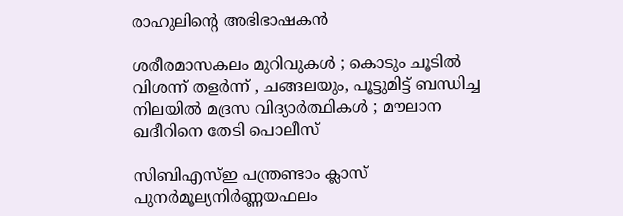രാഹുലിന്റെ അഭിഭാഷകന്‍

ശരീരമാസകലം മുറിവുകൾ ; കൊടും ചൂടിൽ വിശന്ന് തളർന്ന് , ചങ്ങലയും, പൂട്ടുമിട്ട് ബന്ധിച്ച നിലയിൽ മദ്രസ വിദ്യാർത്ഥികൾ ; മൗലാന ഖദീറിനെ തേടി പൊലീസ്

സിബിഎസ്ഇ പന്ത്രണ്ടാം ക്ലാസ് പുനര്‍മൂല്യനിര്‍ണ്ണയഫലം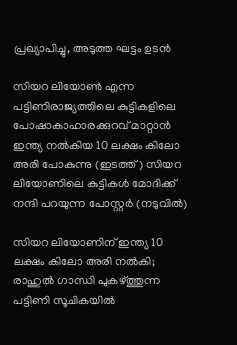പ്രഖ്യാപിച്ചു, അടുത്ത ഘട്ടം ഉടന്‍

സിയറ ലിയോണ്‍ എന്ന പട്ടിണിരാജ്യത്തിലെ കുട്ടികളിലെ പോഷാകാഹാരക്കുറവ് മാറ്റാന്‍ ഇന്ത്യ നല്‍കിയ 10 ലക്ഷം കിലോ അരി പോകുന്നു (ഇടത്ത്) സിയറ ലിയോണിലെ കുട്ടികള്‍ മോദിക്ക് നന്ദി പറയുന്ന പോസ്റ്റര്‍ (നടുവില്‍)

സിയറ ലിയോണിന് ഇന്ത്യ 10 ലക്ഷം കിലോ അരി നല്‍കി; രാഹുല്‍ ഗാന്ധി പുകഴ്‌ത്തുന്ന പട്ടിണി സൂചികയില്‍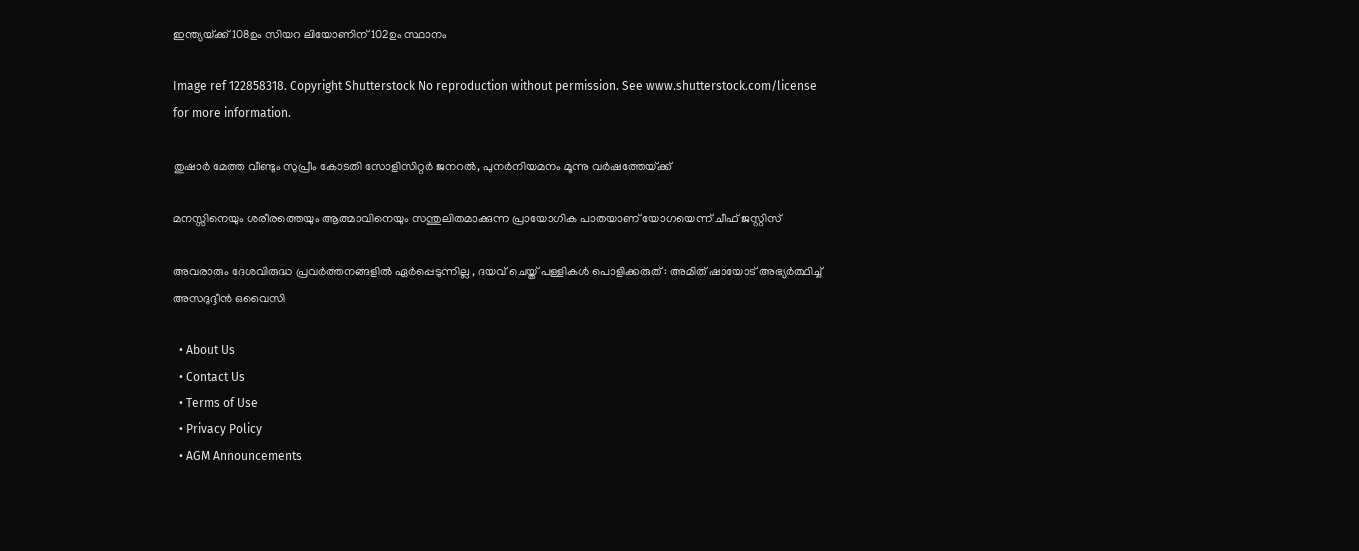ഇന്ത്യയ്‌ക്ക് 108ഉം സിയറ ലിയോണിന് 102ഉം സ്ഥാനം

Image ref 122858318. Copyright Shutterstock No reproduction without permission. See www.shutterstock.com/license for more information.

തുഷാര്‍ മേത്ത വീണ്ടും സുപ്രീം കോടതി സോളിസിറ്റര്‍ ജനറല്‍, പുനര്‍നിയമനം മൂന്നു വര്‍ഷത്തേയ്‌ക്ക്

മനസ്സിനെയും ശരീരത്തെയും ആത്മാവിനെയും സന്തുലിതമാക്കുന്ന പ്രായോഗിക പാതയാണ് യോഗയെന്ന് ചീഫ് ജസ്റ്റിസ്

അവരാരും ദേശവിരുദ്ധ പ്രവർത്തനങ്ങളിൽ ഏർപ്പെടുന്നില്ല , ദയവ് ചെയ്ത് പള്ളികൾ പൊളിക്കരുത് : അമിത് ഷായോട് അഭ്യർത്ഥിച്ച് അസദുദ്ദീൻ ഒവൈസി

  • About Us
  • Contact Us
  • Terms of Use
  • Privacy Policy
  • AGM Announcements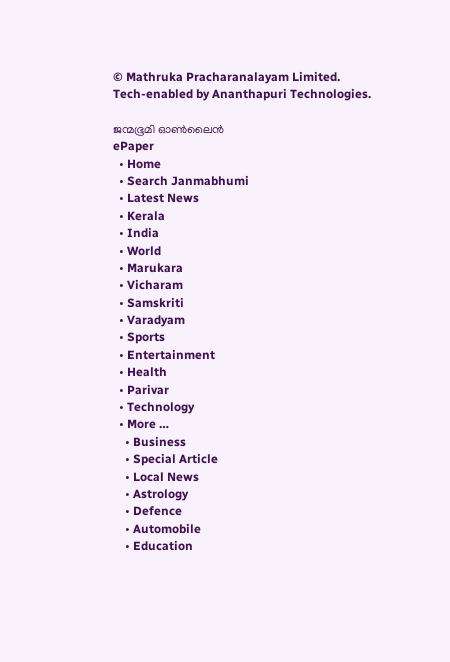© Mathruka Pracharanalayam Limited.
Tech-enabled by Ananthapuri Technologies.

ജന്മഭൂമി ഓണ്‍ലൈന്‍
ePaper
  • Home
  • Search Janmabhumi
  • Latest News
  • Kerala
  • India
  • World
  • Marukara
  • Vicharam
  • Samskriti
  • Varadyam
  • Sports
  • Entertainment
  • Health
  • Parivar
  • Technology
  • More …
    • Business
    • Special Article
    • Local News
    • Astrology
    • Defence
    • Automobile
    • Education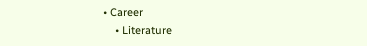• Career
    • Literature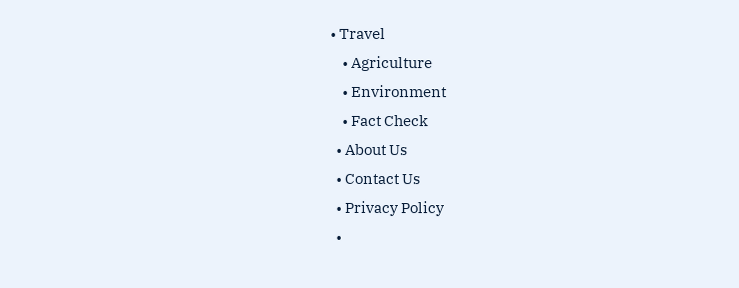• Travel
    • Agriculture
    • Environment
    • Fact Check
  • About Us
  • Contact Us
  • Privacy Policy
  •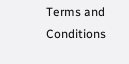Terms and Conditions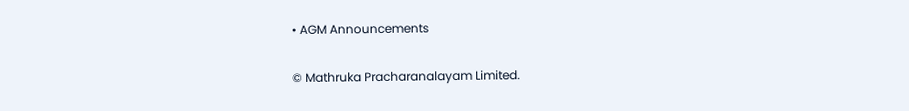• AGM Announcements

© Mathruka Pracharanalayam Limited.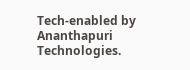Tech-enabled by Ananthapuri Technologies.